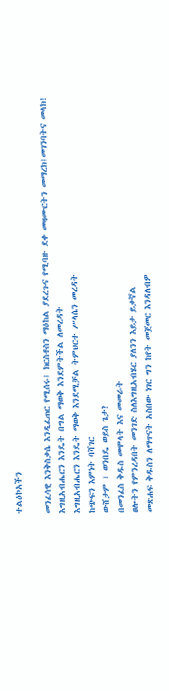ተልዕኮአችን

መንፈሳዊ እንቅስቃሴ እንዲፈጠር የሚሰሩ፤ ክርስቶስን ማዕከል ያደረጉና የሚባዙ ደቀ መዛሙርትን መማረክ፤መገንባትና መላክ!
እግዚአብሔርን እንዴት በግል ማወቅ እንደምትችል ለመረዳት
እግዚአብሔርን እንዴት ማወቅ እንደሚቻል ትምህርተ ሥላሴን መረዳት
ከጭፍን እምነት ባሻገር
ውሸታም ፣ ወንበዴ ወይስ ጌታ?
በመንፈስ ቅዱስ መሞላት እና መመራት
ፀሎትን የምንረዳበት መንገድ ስለእግዚአብሄር ያለንን እይታ ይቃኛል
መጽሐፍ ቅዱስን ለማጥናት አስበው ነገር ግን ከየት መጀመር እንዳለብዎ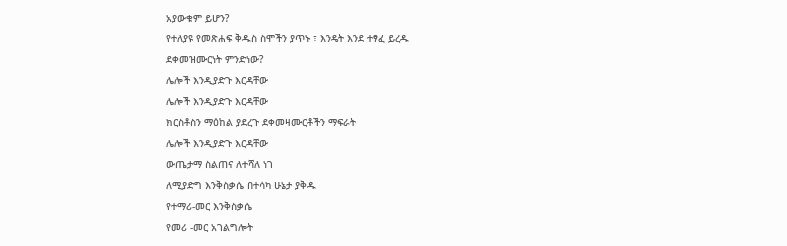አያውቁም ይሆን?
የተለያዩ የመጽሐፍ ቅዱስ ስሞችን ያጥኑ ፣ እንዴት እንደ ተፃፈ ይረዱ
ደቀመዝሙርነት ምንድነው?
ሌሎች እንዲያድጉ እርዳቸው
ሌሎች እንዲያድጉ እርዳቸው
ክርስቶስን ማዕከል ያደረጉ ደቀመዛሙርቶችን ማፍራት
ሌሎች እንዲያድጉ እርዳቸው
ውጤታማ ስልጠና ለተሻለ ነገ
ለሚያድግ እንቅስቃሴ በተሳካ ሁኔታ ያቅዱ
የተማሪ-መር እንቅስቃሴ
የመሪ -መር አገልግሎት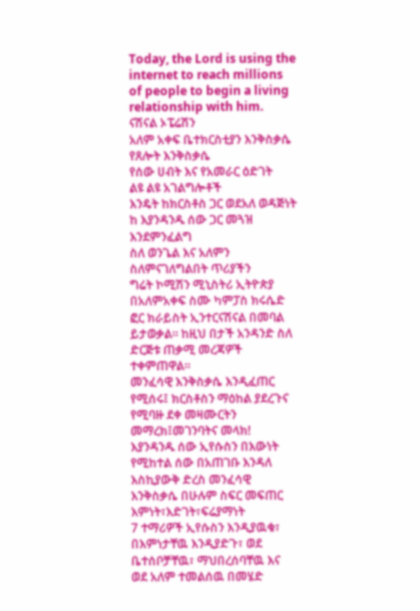Today, the Lord is using the internet to reach millions of people to begin a living relationship with him.
ናሽናል ኦፔሬሽን
አለም አቀፍ ቤተክርስቲያን እንቅስቃሴ
የጸሎት እንቅስቃሴ
የሰው ሀብት እና የአመራር ዕድገት
ልዩ ልዩ አገልግሎቶች
እንዴት ከክርስቶስ ጋር ወደአለ ወዳጅነት ከ እያንዳንዱ ሰው ጋር መጓዝ እንደምንፈልግ
ስለ ወንጌል እና አለምን ስለምናገለግልበት ጥሪያችን
ግሬት ኮሚሽን ሚኒስትሪ ኢትዮጵያ በአለምአቀፍ ስሙ ካምፓስ ክሩሴድ ፎር ክራይስት ኢንተርናሽናል በመባል ይታወቃል። ከዚህ በታች አንዳንድ ስለ ድርጅቱ ጠቃሚ መረጃዎች ተቀምጠዋል።
መንፈሳዊ እንቅስቃሴ እንዲፈጠር የሚሰሩ፤ ክርስቶስን ማዕከል ያደረጉና የሚባዙ ደቀ መዛሙርትን መማረክ፤መገንባትና መላክ!
እያንዳንዱ ሰው ኢየሱስን በእውነት የሚከተል ሰው በአጠገቡ እንዳለ እስኪያውቅ ድረስ መንፈሳዊ እንቅስቃሴ በሁሉም ስፍር መፍጠር
እምነት፣እድገት፣ፍሬያማነት
7 ተማሪዎች ኢየሱስን እንዲያዉቁ፣ በእምነታቸዉ እንዲያድጉ፣ ወደ ቤተሰቦቻቸዉ፣ ማህበረሰባቸዉ እና ወደ አለም ተመልሰዉ በመሄድ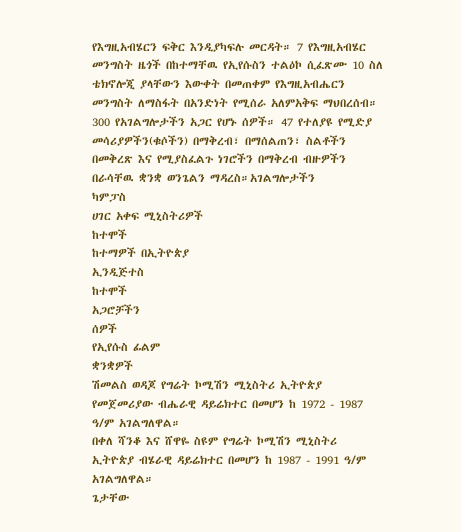የእግዚአብሄርን ፍቅር እንዲያካፍሉ መርዳት። 7 የእግዚአብሄር መንግስት ዜጎች በከተማቸዉ የኢየሱስን ተልዕኮ ሲፈጽሙ 10 ስለ ቴክኖሎጂ ያላቸውን እውቀት በመጠቀም የእግዚአብሔርን መንግስት ለማስፋት በአንድነት የሚሰራ አለምአቅፍ ማህበረሰብ። 300 የአገልግሎታችን አጋር የሆኑ ሰዎች። 47 የተለያዩ የሚድያ መሳሪያዎችን(ቁሶችን) በማቅረብ፣ በማሰልጠን፣ ስልቶችን በመቅረጽ እና የሚያስፈልጉ ነገሮችን በማቅረብ ብዙዎችን በራሳቸዉ ቋንቋ ወንጌልን ማዳረስ።አገልግሎታችን
ካምፓስ
ሀገር አቀፍ ሚኒስትሪዎች
ከተሞች
ከተማዎች በኢትዮጵያ
ኢንዲጅተስ
ከተሞች
አጋሮቻችን
ሰዎች
የኢየሱስ ፊልም
ቋንቋዎች
ሽመልስ ወዳጆ የግሬት ኮሚሽን ሚኒስትሪ ኢትዮጵያ የመጀመሪያው ብሔራዊ ዳይሬክተር በመሆን ከ 1972 - 1987 ዓ/ም አገልግለዋል።
በቀለ ሻንቆ እና ሸዋዬ ስዩም የግሬት ኮሚሽን ሚኒስትሪ ኢትዮጵያ ብሄራዊ ዳይሬክተር በመሆን ከ 1987 - 1991 ዓ/ም አገልግለዋል።
ጌታቸው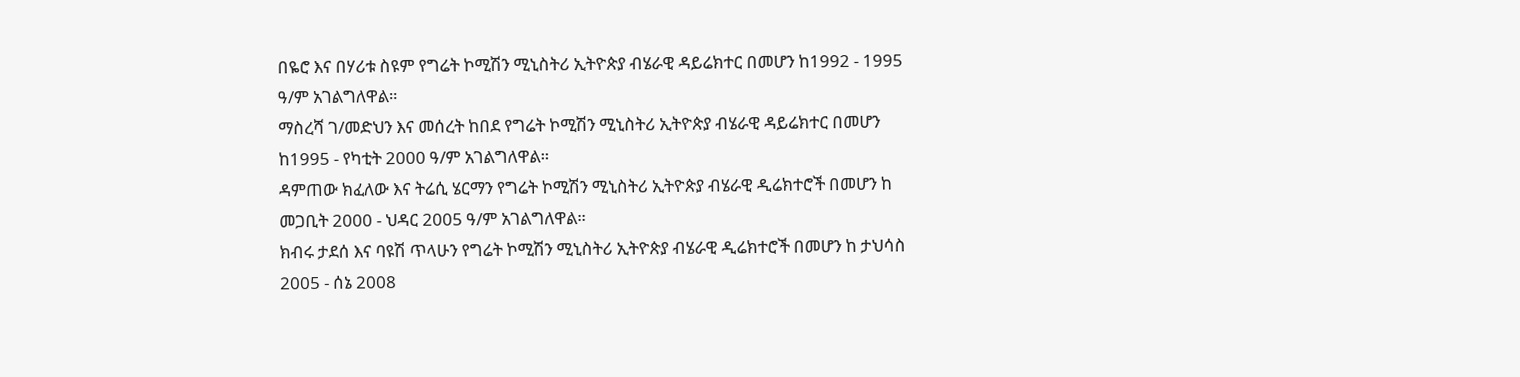በዬሮ እና በሃሪቱ ስዩም የግሬት ኮሚሽን ሚኒስትሪ ኢትዮጵያ ብሄራዊ ዳይሬክተር በመሆን ከ1992 - 1995 ዓ/ም አገልግለዋል።
ማስረሻ ገ/መድህን እና መሰረት ከበደ የግሬት ኮሚሽን ሚኒስትሪ ኢትዮጵያ ብሄራዊ ዳይሬክተር በመሆን ከ1995 - የካቲት 2000 ዓ/ም አገልግለዋል።
ዳምጠው ክፈለው እና ትሬሲ ሄርማን የግሬት ኮሚሽን ሚኒስትሪ ኢትዮጵያ ብሄራዊ ዲሬክተሮች በመሆን ከ መጋቢት 2000 - ህዳር 2005 ዓ/ም አገልግለዋል።
ክብሩ ታደሰ እና ባዩሽ ጥላሁን የግሬት ኮሚሽን ሚኒስትሪ ኢትዮጵያ ብሄራዊ ዲሬክተሮች በመሆን ከ ታህሳስ 2005 - ሰኔ 2008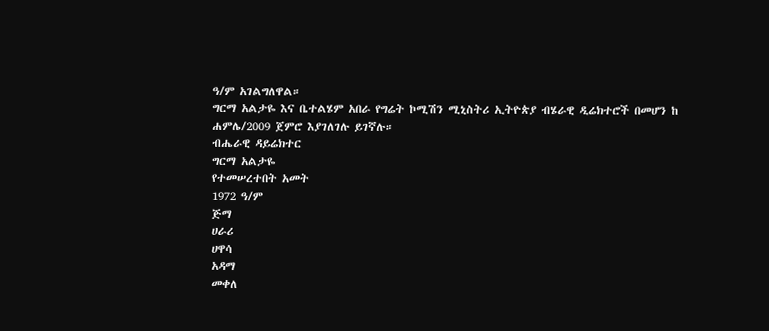ዓ/ም አገልግለዋል።
ግርማ አልታዬ እና ቤተልሄም አበራ የግሬት ኮሚሽን ሚኒስትሪ ኢትዮጵያ ብሄራዊ ዲሬክተሮች በመሆን ከ ሐምሌ/2009 ጀምሮ እያገለገሉ ይገኛሉ።
ብሔራዊ ዳይሬክተር
ግርማ አልታዬ
የተመሠረተበት አመት
1972 ዓ/ም
ጅማ
ሀራሪ
ሀዋሳ
አዳማ
መቀለ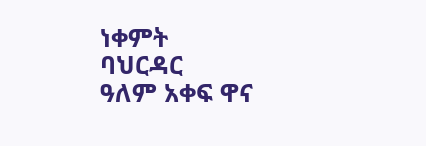ነቀምት
ባህርዳር
ዓለም አቀፍ ዋና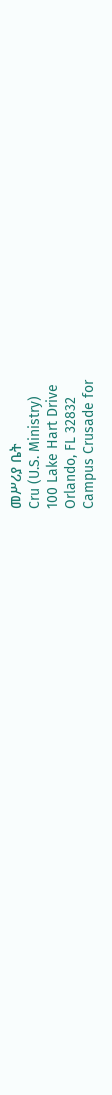መሥሪያ ቤት
Cru (U.S. Ministry)
100 Lake Hart Drive
Orlando, FL 32832
Campus Crusade for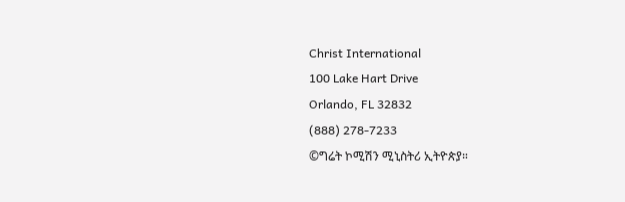Christ International
100 Lake Hart Drive
Orlando, FL 32832
(888) 278-7233
©ግሬት ኮሚሽን ሚኒስትሪ ኢትዮጵያ።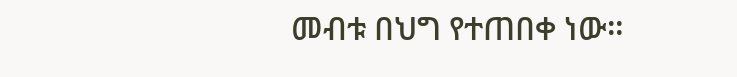መብቱ በህግ የተጠበቀ ነው።